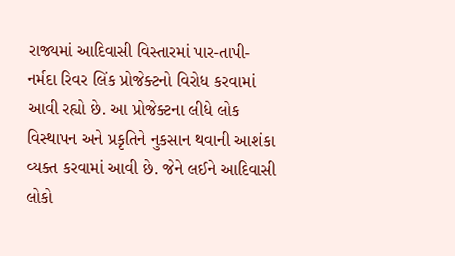રાજ્યમાં આદિવાસી વિસ્તારમાં પાર-તાપી-નર્મદા રિવર લિંક પ્રોજેક્ટનો વિરોધ કરવામાં આવી રહ્યો છે. આ પ્રોજેક્ટના લીધે લોક વિસ્થાપન અને પ્રકૃતિને નુકસાન થવાની આશંકા વ્યક્ત કરવામાં આવી છે. જેને લઈને આદિવાસી લોકો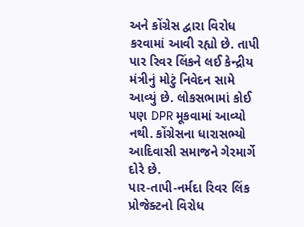અને કોંગ્રેસ દ્વારા વિરોધ કરવામાં આવી રહ્યો છે. તાપી પાર રિવર લિંકને લઈ કેન્દ્રીય મંત્રીનું મોટું નિવેદન સામે આવ્યું છે. લોકસભામાં કોઈ પણ DPR મૂકવામાં આવ્યો નથી. કોંગ્રેસના ધારાસભ્યો આદિવાસી સમાજને ગેરમાર્ગે દોરે છે.
પાર-તાપી-નર્મદા રિવર લિંક પ્રોજેક્ટનો વિરોધ